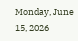Monday, June 15, 2026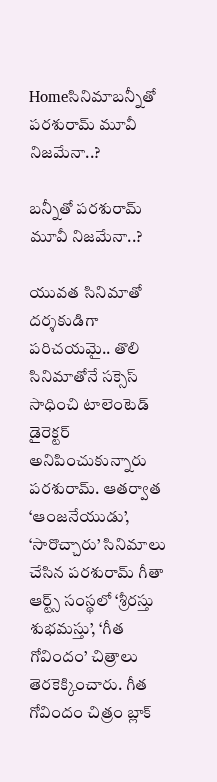Homeసినిమాబన్నీతో పరశురామ్ మూవీ నిజమేనా..?

బన్నీతో పరశురామ్ మూవీ నిజమేనా..?

యువత సినిమాతో దర్శకుడిగా పరిచయమై.. తొలి సినిమాతోనే సక్సెస్ సాధించి టాలెంటెడ్ డైరెక్టర్ అనిపించుకున్నారు పరశురామ్. ఆతర్వాత ‘ఆంజనేయుడు’, ‘సారొచ్చారు’ సినిమాలు చేసిన పరశురామ్ గీతా ఆర్ట్స్ సంస్థలో ‘శ్రీరస్తు శుభమస్తు’, ‘గీత గోవిందం’ చిత్రాలు తెరకెక్కించారు. గీత గోవిందం చిత్రం బ్లాక్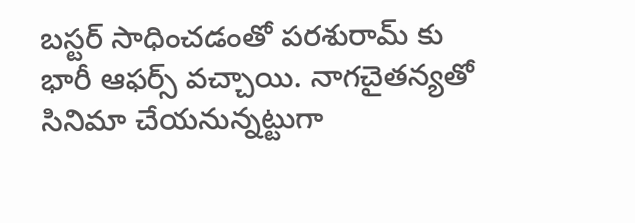బస్టర్ సాధించడంతో పరశురామ్ కు భారీ ఆఫర్స్ వచ్చాయి. నాగచైతన్యతో సినిమా చేయనున్నట్టుగా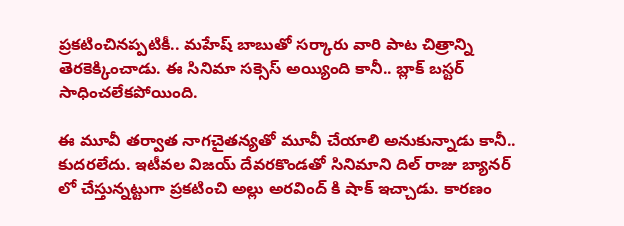ప్రకటించినప్పటికీ.. మహేష్‌ బాబుతో సర్కారు వారి పాట చిత్రాన్ని తెరకెక్కించాడు. ఈ సినిమా సక్సెస్ అయ్యింది కానీ.. బ్లాక్ బస్టర్ సాధించలేకపోయింది.

ఈ మూవీ తర్వాత నాగచైతన్యతో మూవీ చేయాలి అనుకున్నాడు కానీ.. కుదరలేదు. ఇటీవల విజయ్ దేవరకొండతో సినిమాని దిల్ రాజు బ్యానర్ లో చేస్తున్నట్టుగా ప్రకటించి అల్లు అరవింద్ కి షాక్ ఇచ్చాడు. కారణం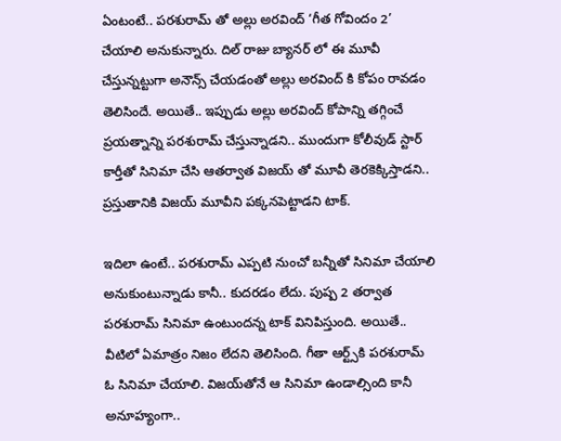ఏంటంటే.. పరశురామ్ తో అల్లు అరవింద్ ‘గీత గోవిందం 2’ చేయాలి అనుకున్నారు. దిల్ రాజు బ్యానర్ లో ఈ మూవీ చేస్తున్నట్టుగా అనౌన్స్ చేయడంతో అల్లు అరవింద్ కి కోపం రావడం తెలిసిందే. అయితే.. ఇప్పుడు అల్లు అరవింద్ కోపాన్ని తగ్గించే ప్రయత్నాన్ని పరశురామ్ చేస్తున్నాడని.. ముందుగా కోలీవుడ్ స్టార్ కార్తీతో సినిమా చేసి ఆతర్వాత విజయ్ తో మూవీ తెరకెక్కిస్తాడని.. ప్రస్తుతానికి విజయ్ మూవీని పక్కనపెట్టాడని టాక్.

ఇదిలా ఉంటే.. పరశురామ్ ఎప్పటి నుంచో బన్నీతో సినిమా చేయాలి అనుకుంటున్నాడు కానీ.. కుదరడం లేదు. పుష్ప 2 త‌ర్వాత ప‌ర‌శురామ్ సినిమా ఉంటుంద‌న్న టాక్ వినిపిస్తుంది. అయితే.. వీటిలో ఏమాత్రం నిజం లేదని తెలిసింది. గీతా ఆర్ట్స్‌కి ప‌ర‌శురామ్ ఓ సినిమా చేయాలి. విజ‌య్‌తోనే ఆ సినిమా ఉండాల్సింది కానీ అనూహ్యంగా..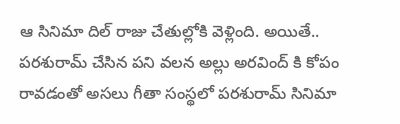ఆ సినిమా దిల్ రాజు చేతుల్లోకి వెళ్లింది. అయితే.. పరశురామ్ చేసిన పని వలన అల్లు అరవింద్ కి కోపం రావడంతో అసలు గీతా సంస్థలో పరశురామ్ సినిమా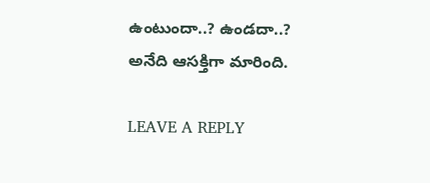ఉంటుందా..? ఉండదా..? అనేది ఆసక్తిగా మారింది.

LEAVE A REPLY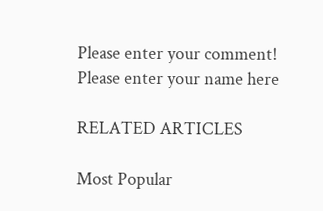Please enter your comment!
Please enter your name here

RELATED ARTICLES

Most Popular